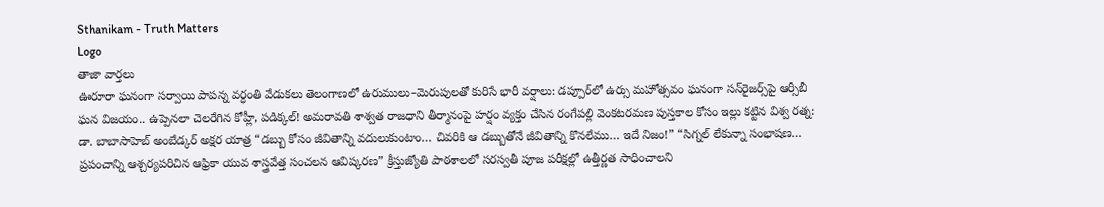Sthanikam - Truth Matters
Logo
తాజా వార్తలు
ఊరూరా ఘనంగా సర్వాయి పాపన్న వర్ధంతి వేడుకలు తెలంగాణలో ఉరుములు–మెరుపులతో కురిసే భారీ వర్షాలు: డప్పూర్‌లో ఉర్సు మహోత్సవం ఘనంగా సన్‌రైజర్స్‌పై ఆర్సీబీ ఘన విజయం.. ఉప్పెనలా చెలరేగిన కోహ్లీ, పడిక్కల్! అమరావతి శాశ్వత రాజధాని తీర్మానంపై హర్షం వ్యక్తం చేసిన రంగేపల్లి వెంకటరమణ పుస్తకాల కోసం ఇల్లు కట్టిన విశ్వ రత్న: డా. బాబాసాహెబ్ అంబేడ్కర్ అక్షర యాత్ర “డబ్బు కోసం జీవితాన్ని వదులుకుంటాం… చివరికి ఆ డబ్బుతోనే జీవితాన్ని కొనలేము… ఇదే నిజం!” “సిగ్నల్ లేకున్నా సంభాషణ… ప్రపంచాన్ని ఆశ్చర్యపరిచిన ఆఫ్రికా యువ శాస్త్రవేత్త సంచలన ఆవిష్కరణ” క్రీస్తుజ్యోతి పాఠశాలలో సరస్వతీ పూజ పరీక్షల్లో ఉత్తీర్ణత సాధించాలని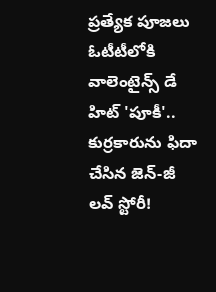ప్రత్యేక పూజలు ఓటీటీలోకి వాలెంటైన్స్ డే హిట్ 'పూకీ'.. కుర్రకారును ఫిదా చేసిన జెన్-జీ లవ్ స్టోరీ!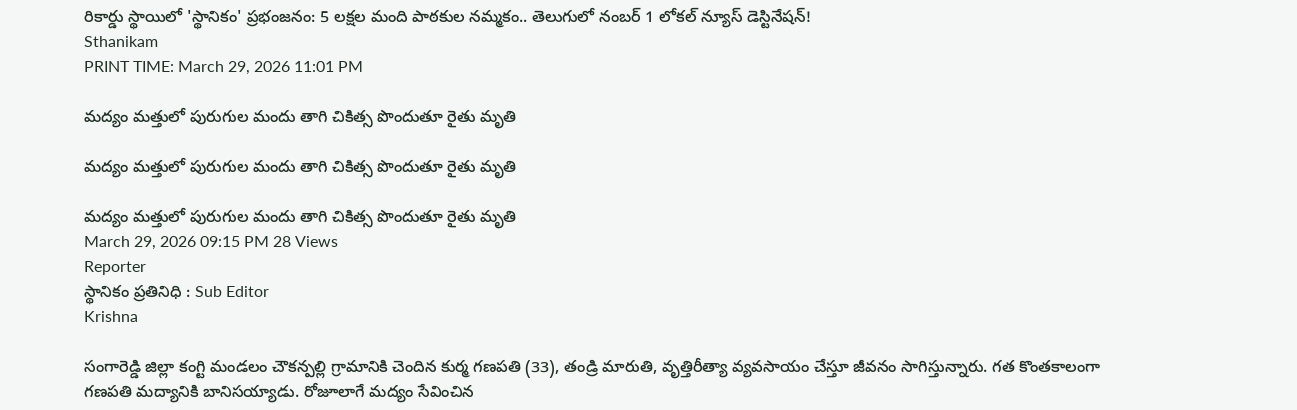రికార్డు స్థాయిలో 'స్థానికం' ప్రభంజనం: 5 లక్షల మంది పాఠకుల నమ్మకం.. తెలుగులో నంబర్ 1 లోకల్ న్యూస్ డెస్టినేషన్!
Sthanikam
PRINT TIME: March 29, 2026 11:01 PM

మద్యం మత్తులో పురుగుల మందు తాగి చికిత్స పొందుతూ రైతు మృతి

మద్యం మత్తులో పురుగుల మందు తాగి చికిత్స పొందుతూ రైతు మృతి

మద్యం మత్తులో పురుగుల మందు తాగి చికిత్స పొందుతూ రైతు మృతి
March 29, 2026 09:15 PM 28 Views
Reporter
స్థానికం ప్రతినిధి : Sub Editor
Krishna

సంగారెడ్డి జిల్లా కంగ్టి మండలం చౌకన్పల్లి గ్రామానికి చెందిన కుర్మ గణపతి (33), తండ్రి మారుతి, వృత్తిరీత్యా వ్యవసాయం చేస్తూ జీవనం సాగిస్తున్నారు. గత కొంతకాలంగా గణపతి మద్యానికి బానిసయ్యాడు. రోజూలాగే మద్యం సేవించిన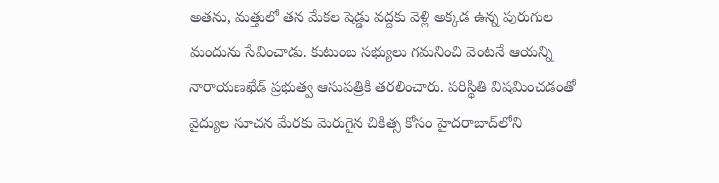అతను, మత్తులో తన మేకల షెడ్డు వద్దకు వెళ్లి అక్కడ ఉన్న పురుగుల మందును సేవించాడు. కుటుంబ సభ్యులు గమనించి వెంటనే ఆయన్ని నారాయణఖేడ్ ప్రభుత్వ ఆసుపత్రికి తరలించారు. పరిస్థితి విషమించడంతో వైద్యుల సూచన మేరకు మెరుగైన చికిత్స కోసం హైదరాబాద్‌లోని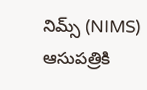నిమ్స్ (NIMS) ఆసుపత్రికి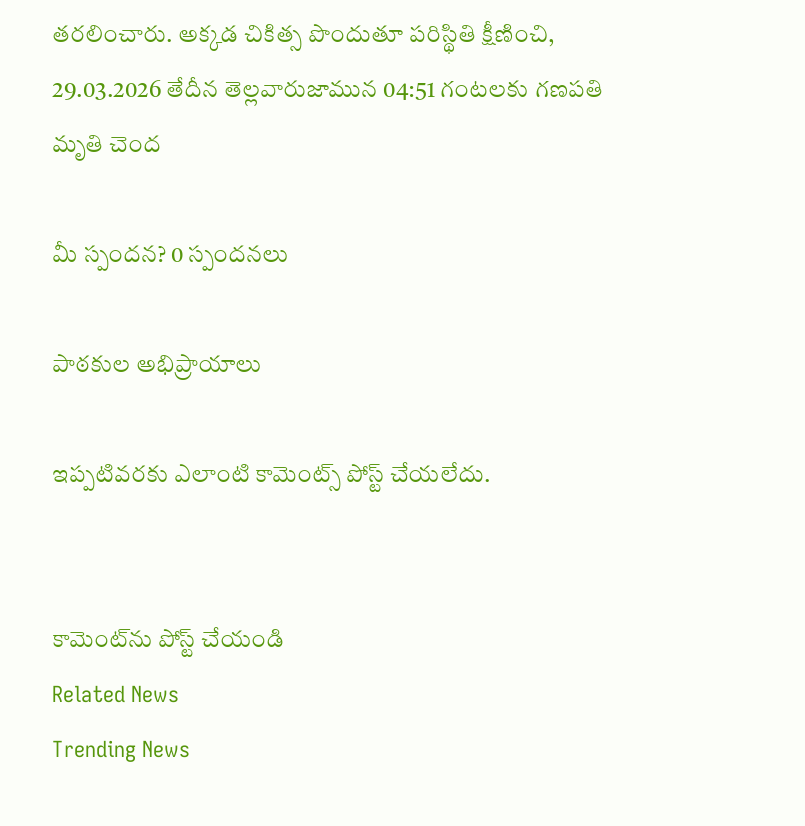తరలించారు. అక్కడ చికిత్స పొందుతూ పరిస్థితి క్షీణించి, 29.03.2026 తేదీన తెల్లవారుజామున 04:51 గంటలకు గణపతి మృతి చెంద

మీ స్పందన? 0 స్పందనలు

పాఠకుల అభిప్రాయాలు

ఇప్పటివరకు ఎలాంటి కామెంట్స్ పోస్ట్ చేయలేదు.


కామెంట్‌ను పోస్ట్ చేయండి
Related News
Trending News